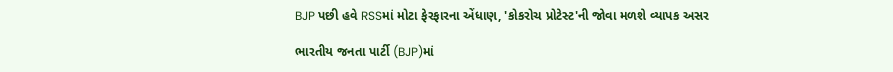BJP પછી હવે RSSમાં મોટા ફેરફારના એંધાણ, 'કોકરોચ પ્રોટેસ્ટ'ની જોવા મળશે વ્યાપક અસર

ભારતીય જનતા પાર્ટી (BJP)માં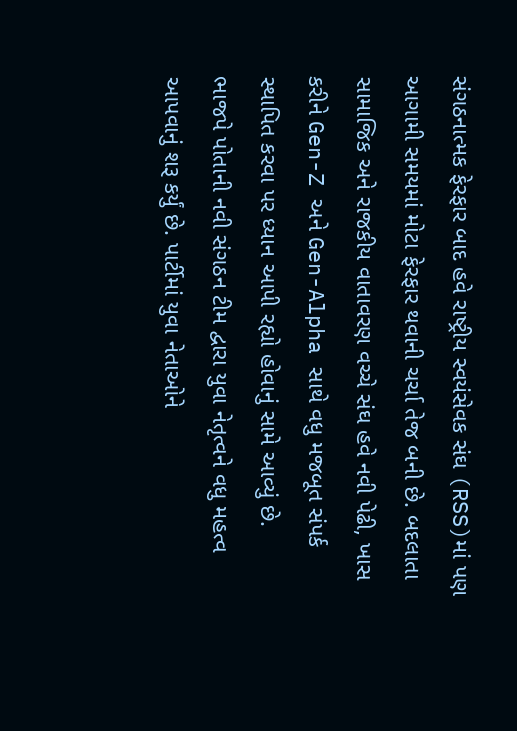સંગઠનાત્મક ફેરફાર બાદ હવે રાષ્ટ્રીય સ્વયંસેવક સંઘ (RSS)માં પણ આગામી સમયમાં મોટા ફેરફાર થવાની ચર્ચા તેજ બની છે. બદલાતા સામાજિક અને રાજકીય વાતાવરણ વચ્ચે સંઘ હવે નવી પેઢી, ખાસ કરીને Gen-Z અને Gen-Alpha સાથે વધુ મજબૂત સંપર્ક સ્થાપિત કરવા પર ધ્યાન આપી રહ્યો હોવાનું સામે આવ્યું છે.
ભાજપે પોતાની નવી સંગઠન ટીમ દ્વારા યુવા નેતૃત્વને વધુ મહત્વ આપવાનું શરૂ કર્યું છે. પાર્ટીમાં યુવા નેતાઓને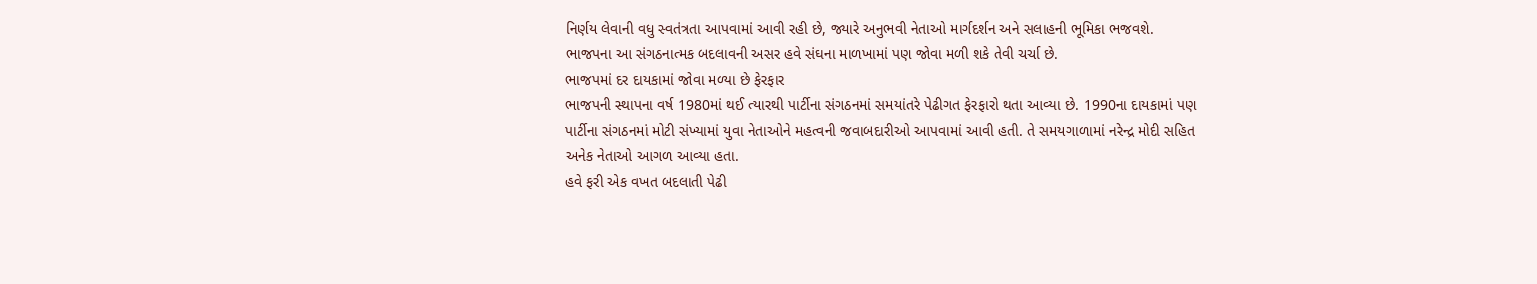નિર્ણય લેવાની વધુ સ્વતંત્રતા આપવામાં આવી રહી છે, જ્યારે અનુભવી નેતાઓ માર્ગદર્શન અને સલાહની ભૂમિકા ભજવશે. ભાજપના આ સંગઠનાત્મક બદલાવની અસર હવે સંઘના માળખામાં પણ જોવા મળી શકે તેવી ચર્ચા છે.
ભાજપમાં દર દાયકામાં જોવા મળ્યા છે ફેરફાર
ભાજપની સ્થાપના વર્ષ 1980માં થઈ ત્યારથી પાર્ટીના સંગઠનમાં સમયાંતરે પેઢીગત ફેરફારો થતા આવ્યા છે. 1990ના દાયકામાં પણ પાર્ટીના સંગઠનમાં મોટી સંખ્યામાં યુવા નેતાઓને મહત્વની જવાબદારીઓ આપવામાં આવી હતી. તે સમયગાળામાં નરેન્દ્ર મોદી સહિત અનેક નેતાઓ આગળ આવ્યા હતા.
હવે ફરી એક વખત બદલાતી પેઢી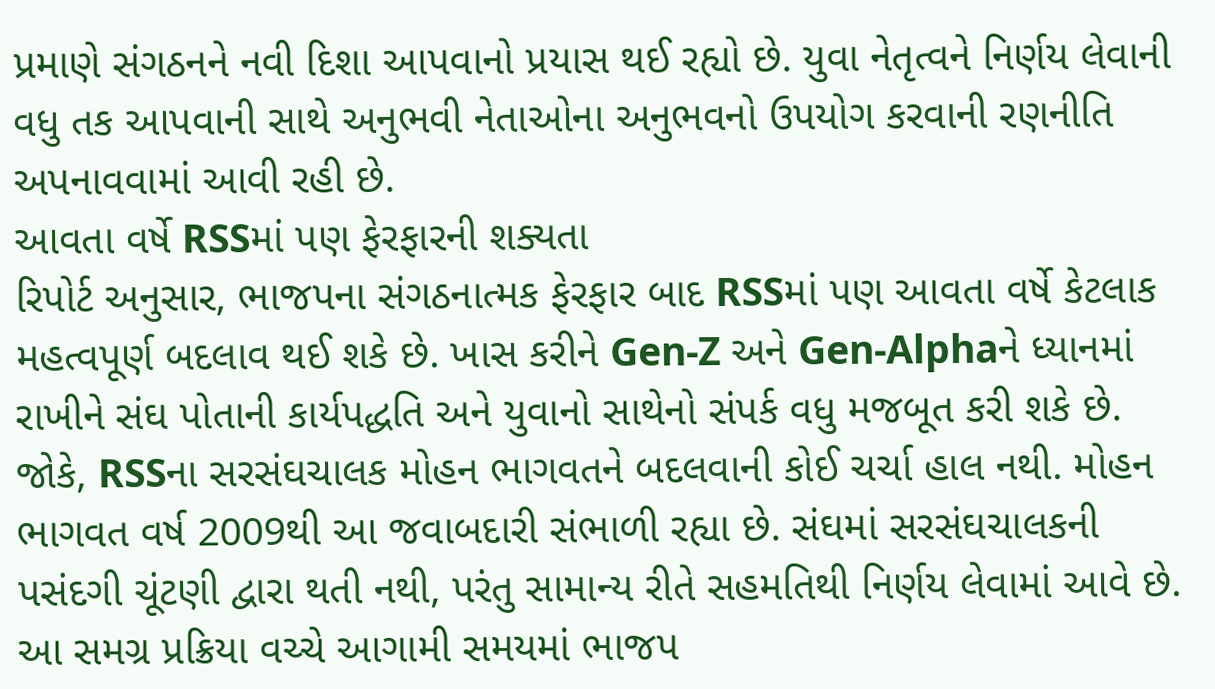પ્રમાણે સંગઠનને નવી દિશા આપવાનો પ્રયાસ થઈ રહ્યો છે. યુવા નેતૃત્વને નિર્ણય લેવાની વધુ તક આપવાની સાથે અનુભવી નેતાઓના અનુભવનો ઉપયોગ કરવાની રણનીતિ અપનાવવામાં આવી રહી છે.
આવતા વર્ષે RSSમાં પણ ફેરફારની શક્યતા
રિપોર્ટ અનુસાર, ભાજપના સંગઠનાત્મક ફેરફાર બાદ RSSમાં પણ આવતા વર્ષે કેટલાક મહત્વપૂર્ણ બદલાવ થઈ શકે છે. ખાસ કરીને Gen-Z અને Gen-Alphaને ધ્યાનમાં રાખીને સંઘ પોતાની કાર્યપદ્ધતિ અને યુવાનો સાથેનો સંપર્ક વધુ મજબૂત કરી શકે છે.
જોકે, RSSના સરસંઘચાલક મોહન ભાગવતને બદલવાની કોઈ ચર્ચા હાલ નથી. મોહન ભાગવત વર્ષ 2009થી આ જવાબદારી સંભાળી રહ્યા છે. સંઘમાં સરસંઘચાલકની પસંદગી ચૂંટણી દ્વારા થતી નથી, પરંતુ સામાન્ય રીતે સહમતિથી નિર્ણય લેવામાં આવે છે.
આ સમગ્ર પ્રક્રિયા વચ્ચે આગામી સમયમાં ભાજપ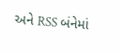અને RSS બંનેમાં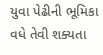યુવા પેઢીની ભૂમિકા વધે તેવી શક્યતા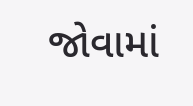જોવામાં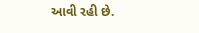આવી રહી છે.